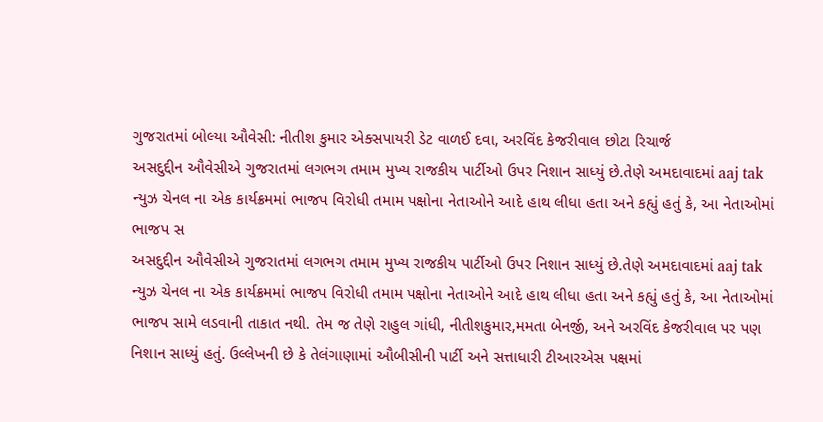ગુજરાતમાં બોલ્યા ઔવેસી: નીતીશ કુમાર એક્સપાયરી ડેટ વાળઈ દવા, અરવિંદ કેજરીવાલ છોટા રિચાર્જ
અસદુદ્દીન ઔવેસીએ ગુજરાતમાં લગભગ તમામ મુખ્ય રાજકીય પાર્ટીઓ ઉપર નિશાન સાધ્યું છે.તેણે અમદાવાદમાં aaj tak ન્યુઝ ચેનલ ના એક કાર્યક્રમમાં ભાજપ વિરોધી તમામ પક્ષોના નેતાઓને આદે હાથ લીધા હતા અને કહ્યું હતું કે, આ નેતાઓમાં ભાજપ સ
અસદુદ્દીન ઔવેસીએ ગુજરાતમાં લગભગ તમામ મુખ્ય રાજકીય પાર્ટીઓ ઉપર નિશાન સાધ્યું છે.તેણે અમદાવાદમાં aaj tak ન્યુઝ ચેનલ ના એક કાર્યક્રમમાં ભાજપ વિરોધી તમામ પક્ષોના નેતાઓને આદે હાથ લીધા હતા અને કહ્યું હતું કે, આ નેતાઓમાં ભાજપ સામે લડવાની તાકાત નથી. તેમ જ તેણે રાહુલ ગાંધી, નીતીશકુમાર,મમતા બેનર્જી, અને અરવિંદ કેજરીવાલ પર પણ નિશાન સાધ્યું હતું. ઉલ્લેખની છે કે તેલંગાણામાં ઔબીસીની પાર્ટી અને સત્તાધારી ટીઆરએસ પક્ષમાં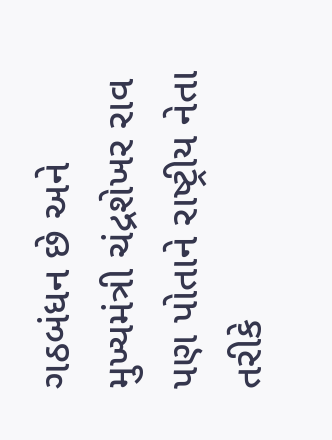ગઠબંધન છે અને મુખ્યમંત્રી ચંદ્રશેખર રાવ પણ પોતાને રાષ્ટ્રીય નેતા તરીકે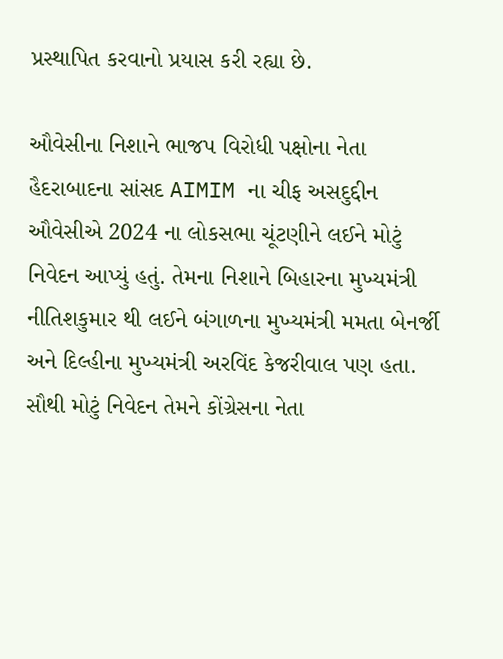પ્રસ્થાપિત કરવાનો પ્રયાસ કરી રહ્યા છે.

ઔવેસીના નિશાને ભાજપ વિરોધી પક્ષોના નેતા
હૈદરાબાદના સાંસદ AIMIM ના ચીફ અસદુદ્દીન ઔવેસીએ 2024 ના લોકસભા ચૂંટણીને લઈને મોટું નિવેદન આપ્યું હતું. તેમના નિશાને બિહારના મુખ્યમંત્રી નીતિશકુમાર થી લઈને બંગાળના મુખ્યમંત્રી મમતા બેનર્જી અને દિલ્હીના મુખ્યમંત્રી અરવિંદ કેજરીવાલ પણ હતા. સૌથી મોટું નિવેદન તેમને કોંગ્રેસના નેતા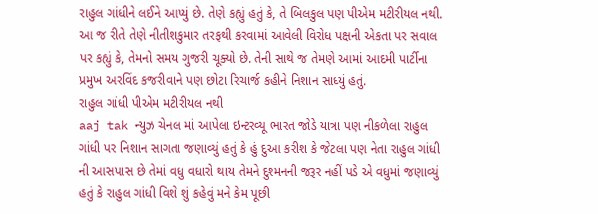રાહુલ ગાંધીને લઈને આપ્યું છે. તેણે કહ્યું હતું કે, તે બિલકુલ પણ પીએમ મટીરીયલ નથી. આ જ રીતે તેણે નીતીશકુમાર તરફથી કરવામાં આવેલી વિરોધ પક્ષની એકતા પર સવાલ પર કહ્યું કે, તેમનો સમય ગુજરી ચૂક્યો છે. તેની સાથે જ તેમણે આમાં આદમી પાર્ટીના પ્રમુખ અરવિંદ કજરીવાને પણ છોટા રિચાર્જ કહીને નિશાન સાધ્યું હતું.
રાહુલ ગાંધી પીએમ મટીરીયલ નથી
aaj tak ન્યુઝ ચેનલ માં આપેલા ઇન્ટરવ્યૂ ભારત જોડે યાત્રા પણ નીકળેલા રાહુલ ગાંધી પર નિશાન સાગતા જણાવ્યું હતું કે હું દુઆ કરીશ કે જેટલા પણ નેતા રાહુલ ગાંધી ની આસપાસ છે તેમાં વધુ વધારો થાય તેમને દુશ્મનની જરૂર નહીં પડે એ વધુમાં જણાવ્યું હતું કે રાહુલ ગાંધી વિશે શું કહેવું મને કેમ પૂછી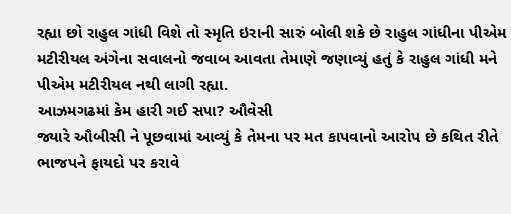રહ્યા છો રાહુલ ગાંધી વિશે તો સ્મૃતિ ઇરાની સારું બોલી શકે છે રાહુલ ગાંધીના પીએમ મટીરીયલ અંગેના સવાલનો જવાબ આવતા તેમાણે જણાવ્યું હતું કે રાહુલ ગાંધી મને પીએમ મટીરીયલ નથી લાગી રહ્યા.
આઝમગઢમાં કેમ હારી ગઈ સપા? ઔવેસી
જ્યારે ઔબીસી ને પૂછવામાં આવ્યું કે તેમના પર મત કાપવાનો આરોપ છે કથિત રીતે ભાજપને ફાયદો પર કરાવે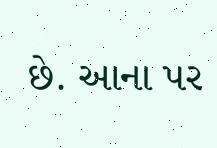છે. આના પર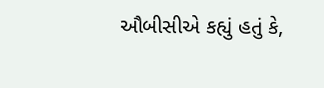ઔબીસીએ કહ્યું હતું કે,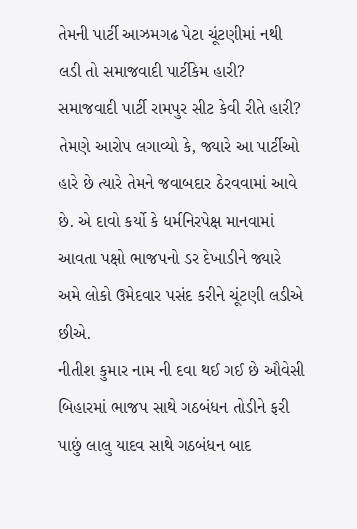તેમની પાર્ટી આઝમગઢ પેટા ચૂંટણીમાં નથી લડી તો સમાજવાદી પાર્ટીકેમ હારી? સમાજવાદી પાર્ટી રામપુર સીટ કેવી રીતે હારી? તેમણે આરોપ લગાવ્યો કે, જ્યારે આ પાર્ટીઓ હારે છે ત્યારે તેમને જવાબદાર ઠેરવવામાં આવે છે. એ દાવો કર્યો કે ધર્મનિરપેક્ષ માનવામાં આવતા પક્ષો ભાજપનો ડર દેખાડીને જ્યારે અમે લોકો ઉમેદવાર પસંદ કરીને ચૂંટણી લડીએ છીએ.
નીતીશ કુમાર નામ ની દવા થઈ ગઈ છે ઔવેસી
બિહારમાં ભાજપ સાથે ગઠબંધન તોડીને ફરી પાછું લાલુ યાદવ સાથે ગઠબંધન બાદ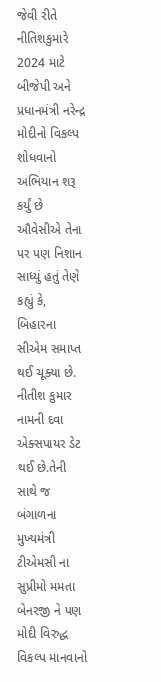જેવી રીતે નીતિશકુમારે 2024 માટે બીજેપી અને પ્રધાનમંત્રી નરેન્દ્ર મોદીનો વિકલ્પ શોધવાનો અભિયાન શરૂ કર્યું છે ઔવેસીએ તેના પર પણ નિશાન સાધ્યું હતું તેણે કહ્યું કે, બિહારના સીએમ સમાપ્ત થઈ ચૂક્યા છે. નીતીશ કુમાર નામની દવા એક્સપાયર ડેટ થઈ છે.તેની સાથે જ બંગાળના મુખ્યમંત્રી ટીએમસી ના સુપ્રીમો મમતા બેનરજી ને પણ મોદી વિરુદ્ધ વિકલ્પ માનવાનો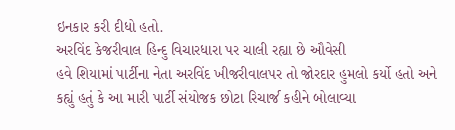ઇનકાર કરી દીધો હતો.
અરવિંદ કેજરીવાલ હિન્દુ વિચારધારા પર ચાલી રહ્યા છે ઔવેસી
હવે શિયામાં પાર્ટીના નેતા અરવિંદ ખીજરીવાલપર તો જોરદાર હુમલો કર્યો હતો અને કહ્યું હતું કે આ મારી પાર્ટી સંયોજક છોટા રિચાર્જ કહીને બોલાવ્યા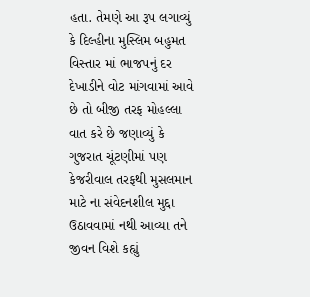હતા. તેમણે આ રૂપ લગાવ્યું કે દિલ્હીના મુસ્લિમ બહુમત વિસ્તાર માં ભાજપનું દર દેખાડીને વોટ માંગવામાં આવે છે તો બીજી તરફ મોહલ્લા વાત કરે છે જણાવ્યું કે ગુજરાત ચૂંટણીમાં પણ કેજરીવાલ તરફથી મુસલમાન માટે ના સંવેદનશીલ મુદ્દા ઉઠાવવામાં નથી આવ્યા તને જીવન વિશે કહ્યું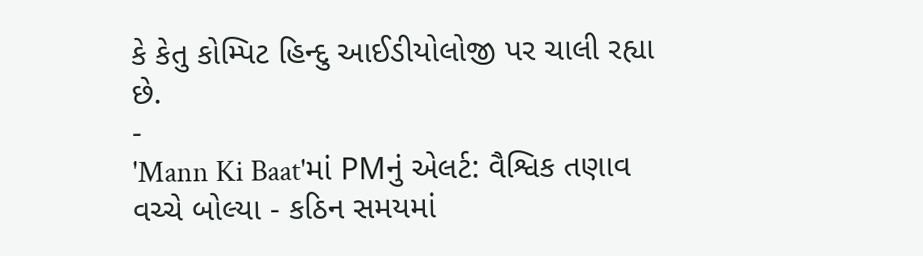કે કેતુ કોમ્પિટ હિન્દુ આઈડીયોલોજી પર ચાલી રહ્યા છે.
-
'Mann Ki Baat'માં PMનું એલર્ટ: વૈશ્વિક તણાવ વચ્ચે બોલ્યા - કઠિન સમયમાં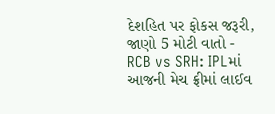દેશહિત પર ફોકસ જરૂરી, જાણો 5 મોટી વાતો -
RCB vs SRH: IPLમાં આજની મેચ ફ્રીમાં લાઈવ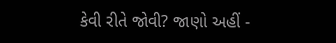કેવી રીતે જોવી? જાણો અહીં -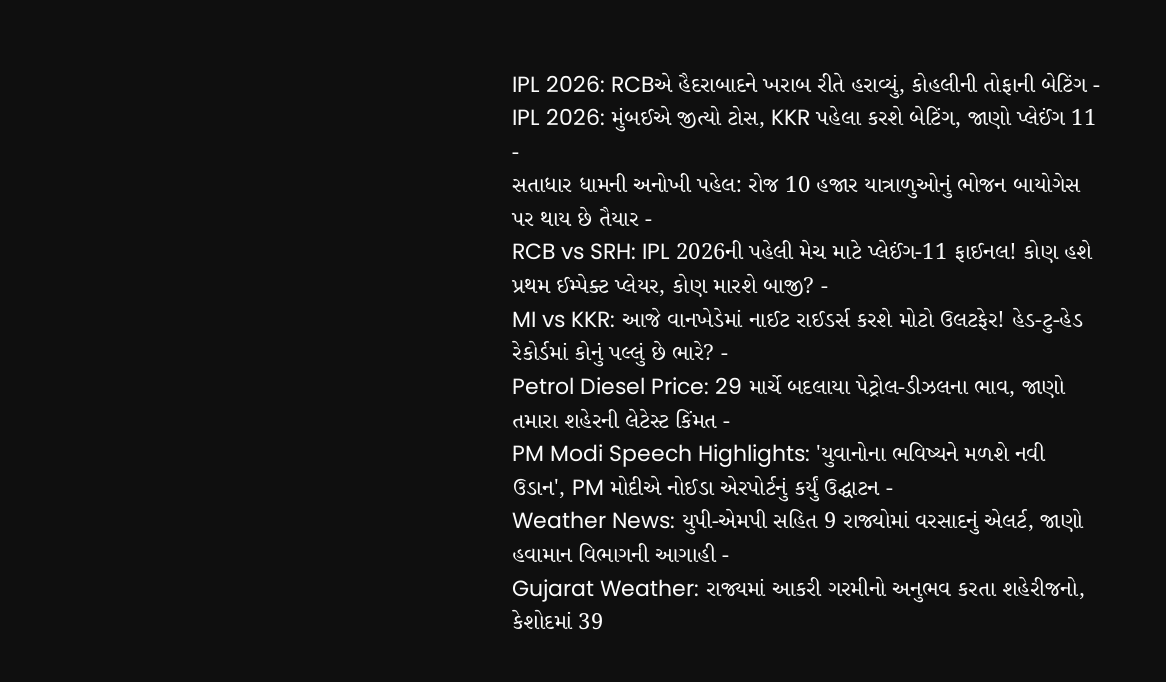IPL 2026: RCBએ હૈદરાબાદને ખરાબ રીતે હરાવ્યું, કોહલીની તોફાની બેટિંગ -
IPL 2026: મુંબઈએ જીત્યો ટોસ, KKR પહેલા કરશે બેટિંગ, જાણો પ્લેઈંગ 11 -
સતાધાર ધામની અનોખી પહેલ: રોજ 10 હજાર યાત્રાળુઓનું ભોજન બાયોગેસ પર થાય છે તૈયાર -
RCB vs SRH: IPL 2026ની પહેલી મેચ માટે પ્લેઈંગ-11 ફાઈનલ! કોણ હશે પ્રથમ ઈમ્પેક્ટ પ્લેયર, કોણ મારશે બાજી? -
MI vs KKR: આજે વાનખેડેમાં નાઈટ રાઈડર્સ કરશે મોટો ઉલટફેર! હેડ-ટુ-હેડ રેકોર્ડમાં કોનું પલ્લું છે ભારે? -
Petrol Diesel Price: 29 માર્ચે બદલાયા પેટ્રોલ-ડીઝલના ભાવ, જાણો તમારા શહેરની લેટેસ્ટ કિંમત -
PM Modi Speech Highlights: 'યુવાનોના ભવિષ્યને મળશે નવી ઉડાન', PM મોદીએ નોઈડા એરપોર્ટનું કર્યું ઉદ્ઘાટન -
Weather News: યુપી-એમપી સહિત 9 રાજ્યોમાં વરસાદનું એલર્ટ, જાણો હવામાન વિભાગની આગાહી -
Gujarat Weather: રાજ્યમાં આકરી ગરમીનો અનુભવ કરતા શહેરીજનો, કેશોદમાં 39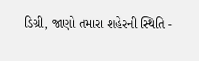ડિગ્રી, જાણો તમારા શહેરની સ્થિતિ -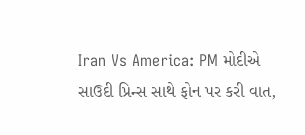Iran Vs America: PM મોદીએ સાઉદી પ્રિન્સ સાથે ફોન પર કરી વાત,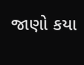જાણો કયા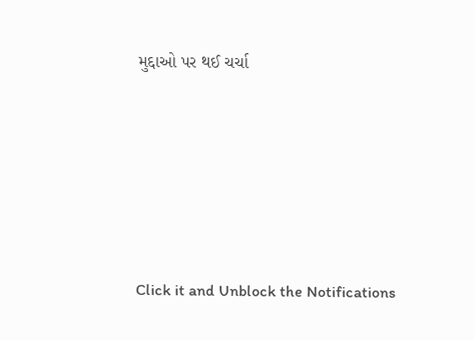મુદ્દાઓ પર થઈ ચર્ચા






Click it and Unblock the Notifications